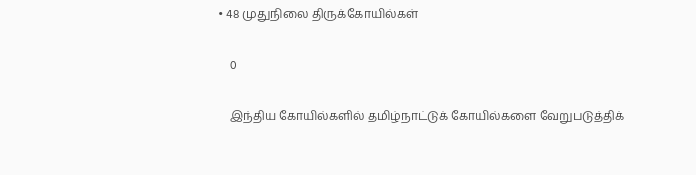• 48 முதுநிலை திருக்கோயில்கள்

    0

    இந்திய கோயில்களில் தமிழ்நாட்டுக் கோயில்களை வேறுபடுத்திக்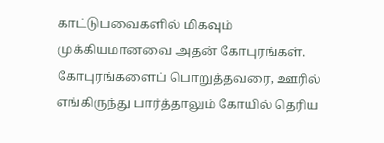காட்டுபவைகளில் மிகவும் முக்கியமானவை அதன் கோபுரங்கள். கோபுரங்களைப் பொறுத்தவரை, ஊரில் எங்கிருந்து பார்த்தாலும் கோயில் தெரிய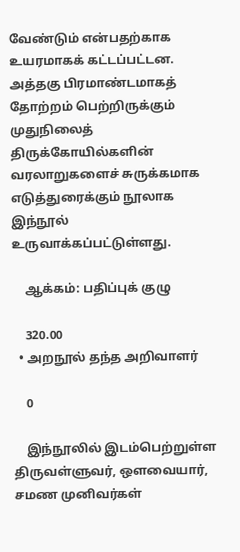வேண்டும் என்பதற்காக உயரமாகக் கட்டப்பட்டன. அத்தகு பிரமாண்டமாகத் தோற்றம் பெற்றிருக்கும் முதுநிலைத் திருக்கோயில்களின் வரலாறுகளைச் சுருக்கமாக எடுத்துரைக்கும் நூலாக இந்நூல் உருவாக்கப்பட்டுள்ளது.

    ஆக்கம்: பதிப்புக் குழு

    320.00
  • அறநூல் தந்த அறிவாளர்

    0

    இந்நூலில் இடம்பெற்றுள்ள  திருவள்ளுவர், ஔவையார், சமண முனிவர்கள்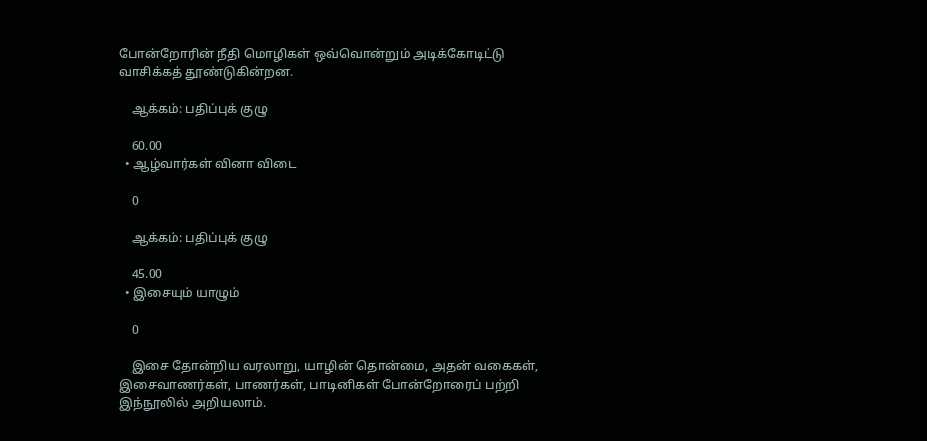போன்றோரின் நீதி மொழிகள் ஒவ்வொன்றும் அடிக்கோடிட்டு வாசிக்கத் தூண்டுகின்றன.

    ஆக்கம்: பதிப்புக் குழு

    60.00
  • ஆழ்வார்கள் வினா விடை

    0

    ஆக்கம்: பதிப்புக் குழு

    45.00
  • இசையும் யாழும்

    0

    இசை தோன்றிய வரலாறு, யாழின் தொன்மை, அதன் வகைகள்,  இசைவாணர்கள், பாணர்கள், பாடினிகள் போன்றோரைப் பற்றி இந்நூலில் அறியலாம்.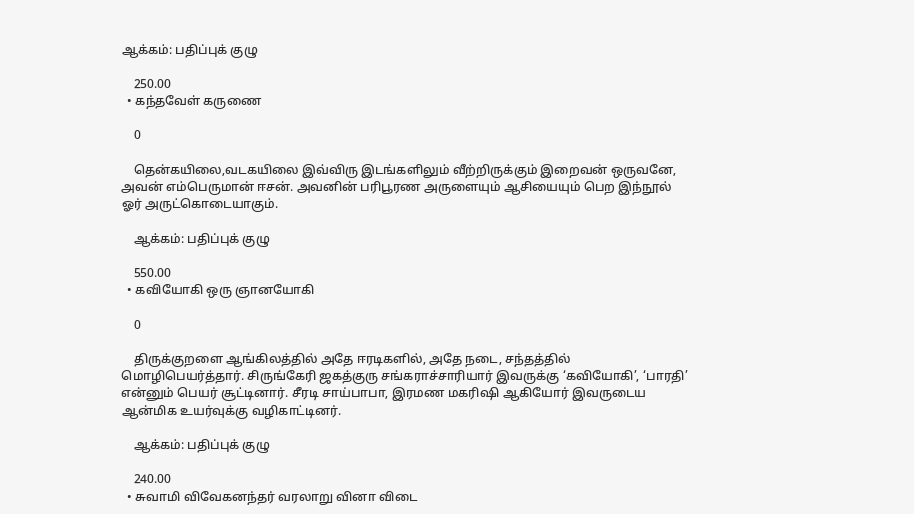ஆக்கம்: பதிப்புக் குழு

    250.00
  • கந்தவேள் கருணை

    0

    தென்கயிலை,வடகயிலை இவ்விரு இடங்களிலும் வீற்றிருக்கும் இறைவன் ஒருவனே, அவன் எம்பெருமான் ஈசன். அவனின் பரிபூரண அருளையும் ஆசியையும் பெற இந்நூல் ஓர் அருட்கொடையாகும்.

    ஆக்கம்: பதிப்புக் குழு

    550.00
  • கவியோகி ஒரு ஞானயோகி

    0

    திருக்குறளை ஆங்கிலத்தில் அதே ஈரடிகளில், அதே நடை, சந்தத்தில் மொழிபெயர்த்தார். சிருங்கேரி ஜகத்குரு சங்கராச்சாரியார் இவருக்கு ‘கவியோகி’, ‘பாரதி’ என்னும் பெயர் சூட்டினார். சீரடி சாய்பாபா, இரமண மகரிஷி ஆகியோர் இவருடைய ஆன்மிக உயர்வுக்கு வழிகாட்டினர்.

    ஆக்கம்: பதிப்புக் குழு

    240.00
  • சுவாமி விவேகனந்தர் வரலாறு வினா விடை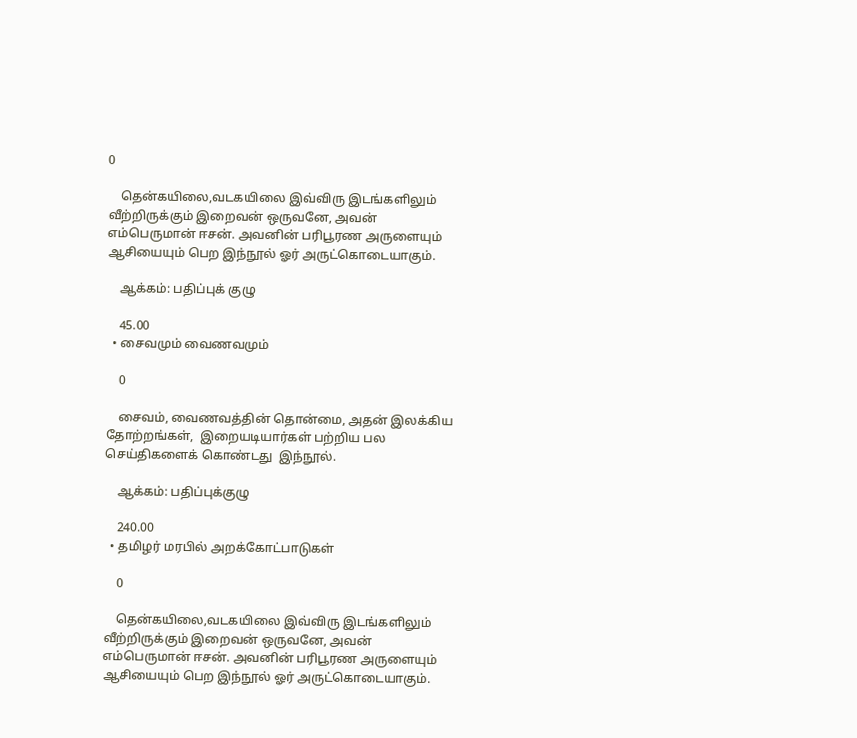0

    தென்கயிலை,வடகயிலை இவ்விரு இடங்களிலும் வீற்றிருக்கும் இறைவன் ஒருவனே, அவன் எம்பெருமான் ஈசன். அவனின் பரிபூரண அருளையும் ஆசியையும் பெற இந்நூல் ஓர் அருட்கொடையாகும்.

    ஆக்கம்: பதிப்புக் குழு

    45.00
  • சைவமும் வைணவமும்

    0

    சைவம், வைணவத்தின் தொன்மை, அதன் இலக்கிய தோற்றங்கள்,  இறையடியார்கள் பற்றிய பல செய்திகளைக் கொண்டது  இந்நூல்.

    ஆக்கம்: பதிப்புக்குழு

    240.00
  • தமிழர் மரபில் அறக்கோட்பாடுகள்

    0

    தென்கயிலை,வடகயிலை இவ்விரு இடங்களிலும் வீற்றிருக்கும் இறைவன் ஒருவனே, அவன் எம்பெருமான் ஈசன். அவனின் பரிபூரண அருளையும் ஆசியையும் பெற இந்நூல் ஓர் அருட்கொடையாகும்.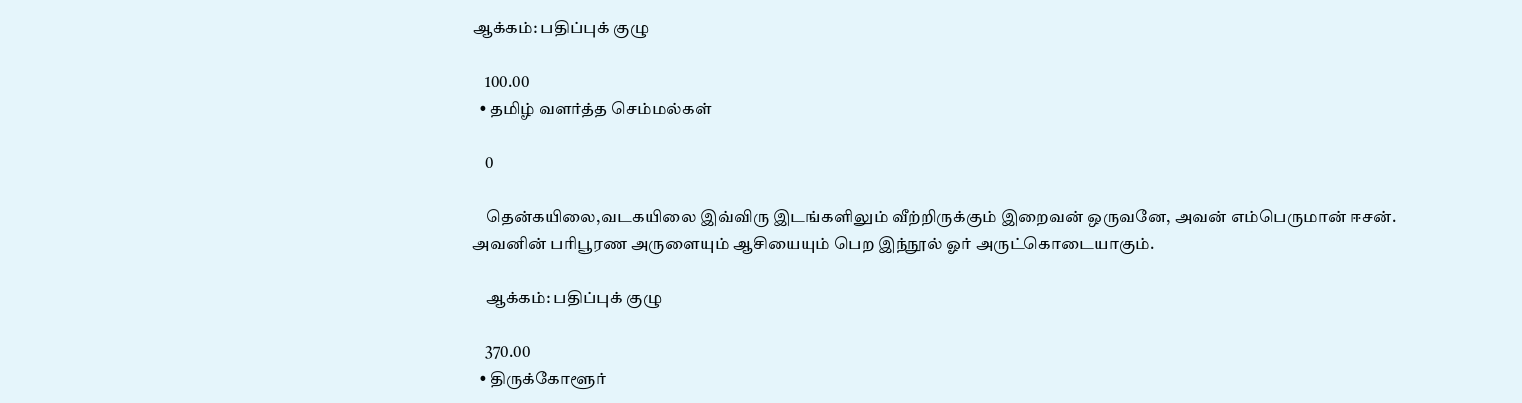ஆக்கம்: பதிப்புக் குழு

    100.00
  • தமிழ் வளர்த்த செம்மல்கள்

    0

    தென்கயிலை,வடகயிலை இவ்விரு இடங்களிலும் வீற்றிருக்கும் இறைவன் ஒருவனே, அவன் எம்பெருமான் ஈசன். அவனின் பரிபூரண அருளையும் ஆசியையும் பெற இந்நூல் ஓர் அருட்கொடையாகும்.

    ஆக்கம்: பதிப்புக் குழு

    370.00
  • திருக்கோளூர்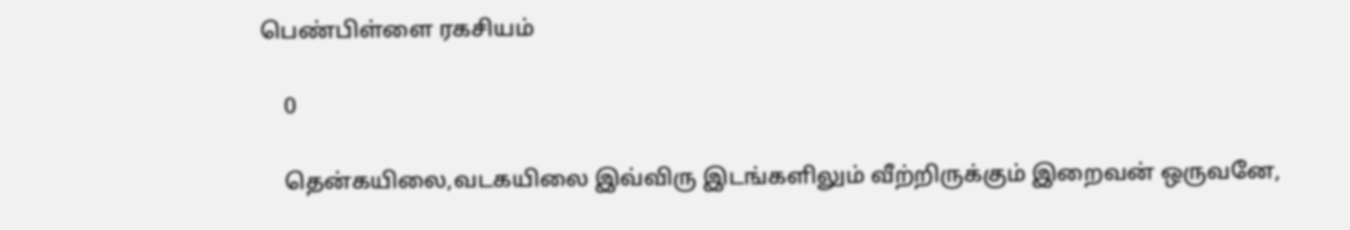பெண்பிள்ளை ரகசியம்

    0

    தென்கயிலை,வடகயிலை இவ்விரு இடங்களிலும் வீற்றிருக்கும் இறைவன் ஒருவனே,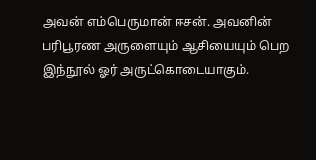அவன் எம்பெருமான் ஈசன். அவனின் பரிபூரண அருளையும் ஆசியையும் பெற இந்நூல் ஓர் அருட்கொடையாகும்.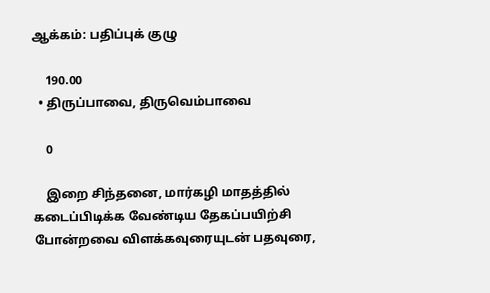ஆக்கம்: பதிப்புக் குழு

    190.00
  • திருப்பாவை, திருவெம்பாவை

    0

    இறை சிந்தனை, மார்கழி மாதத்தில் கடைப்பிடிக்க வேண்டிய தேகப்பயிற்சி போன்றவை விளக்கவுரையுடன் பதவுரை,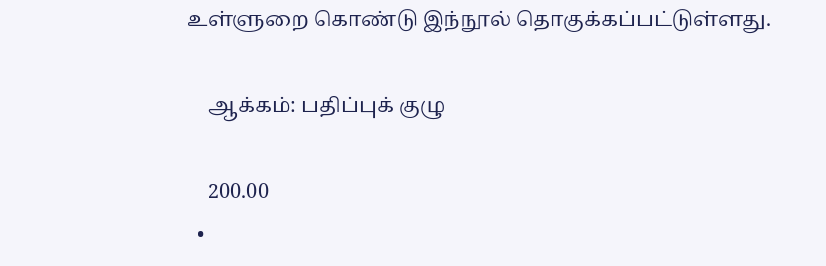உள்ளுறை கொண்டு இந்நூல் தொகுக்கப்பட்டுள்ளது.

    ஆக்கம்: பதிப்புக் குழு

    200.00
  •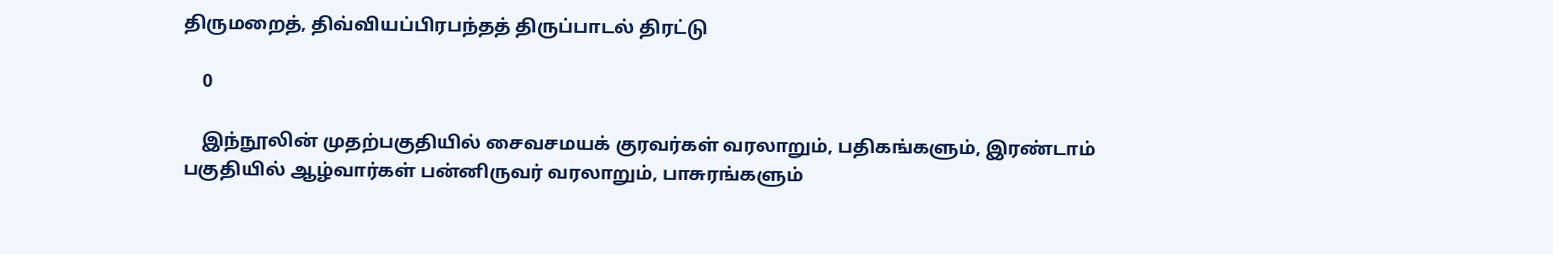திருமறைத், திவ்வியப்பிரபந்தத் திருப்பாடல் திரட்டு

    0

    இந்நூலின் முதற்பகுதியில் சைவசமயக் குரவர்கள் வரலாறும், பதிகங்களும், இரண்டாம் பகுதியில் ஆழ்வார்கள் பன்னிருவர் வரலாறும், பாசுரங்களும்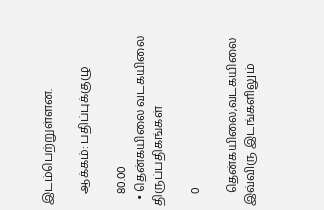இடம்பெற்றுள்ளன.

    ஆக்கம்: பதிப்புக்குழு

    80.00
  • தென்கயிலை வடகயிலை திருப்பதிகங்கள்

    0

    தென்கயிலை,வடகயிலை இவ்விரு இடங்களிலும்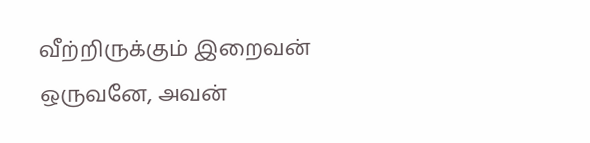வீற்றிருக்கும் இறைவன் ஒருவனே, அவன்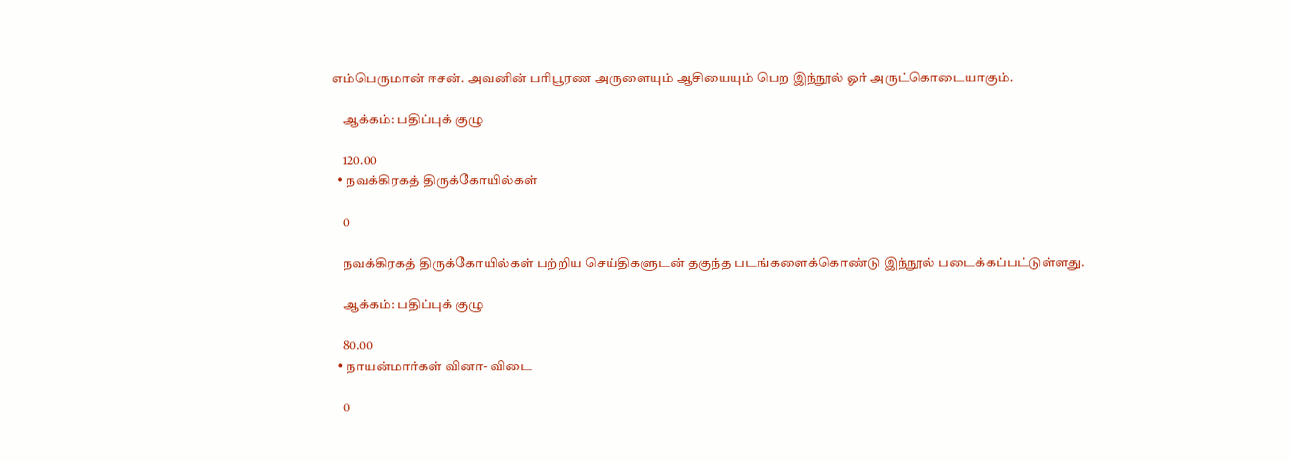எம்பெருமான் ஈசன். அவனின் பரிபூரண அருளையும் ஆசியையும் பெற இந்நூல் ஓர் அருட்கொடையாகும்.

    ஆக்கம்: பதிப்புக் குழு

    120.00
  • நவக்கிரகத் திருக்கோயில்கள்

    0

    நவக்கிரகத் திருக்கோயில்கள் பற்றிய செய்திகளுடன் தகுந்த படங்களைக்கொண்டு இந்நூல் படைக்கப்பட்டுள்ளது.

    ஆக்கம்: பதிப்புக் குழு

    80.00
  • நாயன்மார்கள் வினா- விடை

    0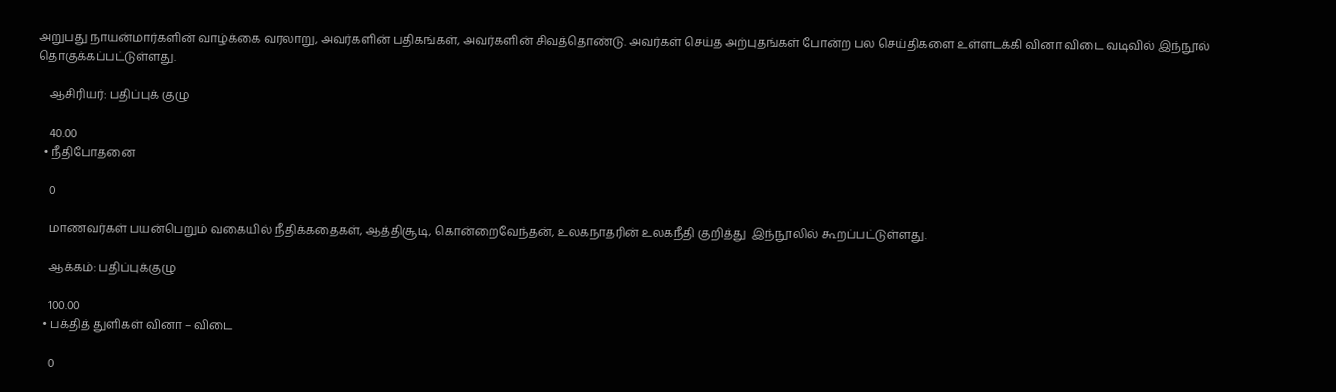அறுபது நாயன்மார்களின் வாழ்க்கை வரலாறு, அவர்களின் பதிகங்கள், அவர்களின் சிவத்தொண்டு. அவர்கள் செய்த அற்புதங்கள் போன்ற பல செய்திகளை உள்ளடக்கி வினா விடை வடிவில் இந்நூல் தொகுக்கப்பட்டுள்ளது.

    ஆசிரியர்: பதிப்புக் குழு

    40.00
  • நீதிபோதனை

    0

    மாணவர்கள் பயன்பெறும் வகையில் நீதிக்கதைகள், ஆத்திசூடி, கொன்றைவேந்தன், உலகநாதரின் உலகநீதி குறித்து  இந்நூலில் கூறப்பட்டுள்ளது.

    ஆக்கம்: பதிப்புக்குழு

    100.00
  • பக்தித் துளிகள் வினா – விடை

    0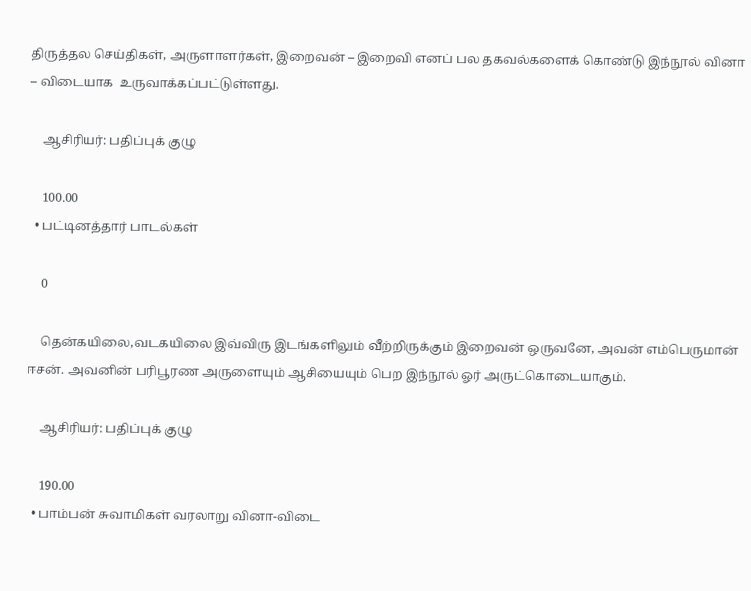திருத்தல செய்திகள், அருளாளர்கள், இறைவன் – இறைவி எனப் பல தகவல்களைக் கொண்டு இந்நூல் வினா – விடையாக  உருவாக்கப்பட்டுள்ளது.

    ஆசிரியர்: பதிப்புக் குழு

    100.00
  • பட்டினத்தார் பாடல்கள்

    0

    தென்கயிலை,வடகயிலை இவ்விரு இடங்களிலும் வீற்றிருக்கும் இறைவன் ஒருவனே, அவன் எம்பெருமான் ஈசன். அவனின் பரிபூரண அருளையும் ஆசியையும் பெற இந்நூல் ஓர் அருட்கொடையாகும்.

    ஆசிரியர்: பதிப்புக் குழு

    190.00
  • பாம்பன் சுவாமிகள் வரலாறு வினா-விடை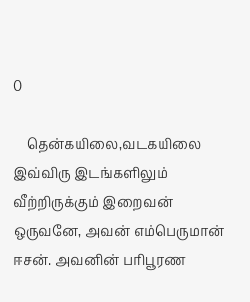0

    தென்கயிலை,வடகயிலை இவ்விரு இடங்களிலும் வீற்றிருக்கும் இறைவன் ஒருவனே, அவன் எம்பெருமான் ஈசன். அவனின் பரிபூரண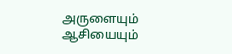அருளையும் ஆசியையும்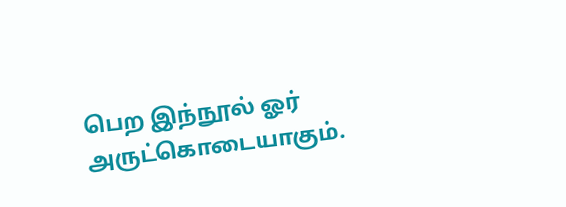பெற இந்நூல் ஓர் அருட்கொடையாகும்.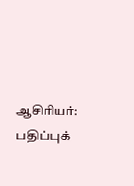ஆசிரியர்: பதிப்புக்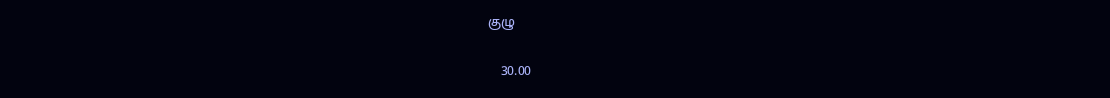குழு

    30.00